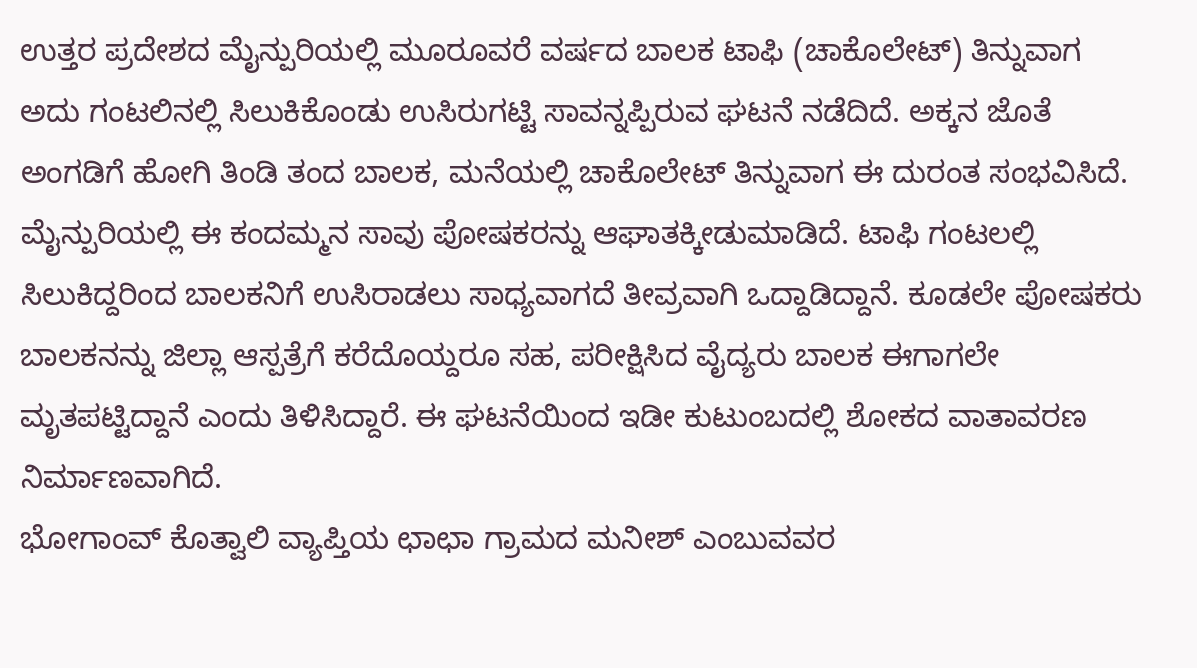ಉತ್ತರ ಪ್ರದೇಶದ ಮೈನ್ಪುರಿಯಲ್ಲಿ ಮೂರೂವರೆ ವರ್ಷದ ಬಾಲಕ ಟಾಫಿ (ಚಾಕೊಲೇಟ್) ತಿನ್ನುವಾಗ ಅದು ಗಂಟಲಿನಲ್ಲಿ ಸಿಲುಕಿಕೊಂಡು ಉಸಿರುಗಟ್ಟಿ ಸಾವನ್ನಪ್ಪಿರುವ ಘಟನೆ ನಡೆದಿದೆ. ಅಕ್ಕನ ಜೊತೆ ಅಂಗಡಿಗೆ ಹೋಗಿ ತಿಂಡಿ ತಂದ ಬಾಲಕ, ಮನೆಯಲ್ಲಿ ಚಾಕೊಲೇಟ್ ತಿನ್ನುವಾಗ ಈ ದುರಂತ ಸಂಭವಿಸಿದೆ.
ಮೈನ್ಪುರಿಯಲ್ಲಿ ಈ ಕಂದಮ್ಮನ ಸಾವು ಪೋಷಕರನ್ನು ಆಘಾತಕ್ಕೀಡುಮಾಡಿದೆ. ಟಾಫಿ ಗಂಟಲಲ್ಲಿ ಸಿಲುಕಿದ್ದರಿಂದ ಬಾಲಕನಿಗೆ ಉಸಿರಾಡಲು ಸಾಧ್ಯವಾಗದೆ ತೀವ್ರವಾಗಿ ಒದ್ದಾಡಿದ್ದಾನೆ. ಕೂಡಲೇ ಪೋಷಕರು ಬಾಲಕನನ್ನು ಜಿಲ್ಲಾ ಆಸ್ಪತ್ರೆಗೆ ಕರೆದೊಯ್ದರೂ ಸಹ, ಪರೀಕ್ಷಿಸಿದ ವೈದ್ಯರು ಬಾಲಕ ಈಗಾಗಲೇ ಮೃತಪಟ್ಟಿದ್ದಾನೆ ಎಂದು ತಿಳಿಸಿದ್ದಾರೆ. ಈ ಘಟನೆಯಿಂದ ಇಡೀ ಕುಟುಂಬದಲ್ಲಿ ಶೋಕದ ವಾತಾವರಣ ನಿರ್ಮಾಣವಾಗಿದೆ.
ಭೋಗಾಂವ್ ಕೊತ್ವಾಲಿ ವ್ಯಾಪ್ತಿಯ ಛಾಛಾ ಗ್ರಾಮದ ಮನೀಶ್ ಎಂಬುವವರ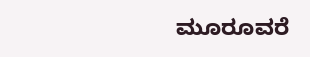ಮೂರೂವರೆ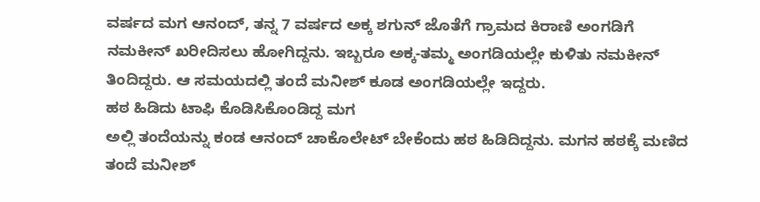ವರ್ಷದ ಮಗ ಆನಂದ್, ತನ್ನ 7 ವರ್ಷದ ಅಕ್ಕ ಶಗುನ್ ಜೊತೆಗೆ ಗ್ರಾಮದ ಕಿರಾಣಿ ಅಂಗಡಿಗೆ ನಮಕೀನ್ ಖರೀದಿಸಲು ಹೋಗಿದ್ದನು. ಇಬ್ಬರೂ ಅಕ್ಕ-ತಮ್ಮ ಅಂಗಡಿಯಲ್ಲೇ ಕುಳಿತು ನಮಕೀನ್ ತಿಂದಿದ್ದರು. ಆ ಸಮಯದಲ್ಲಿ ತಂದೆ ಮನೀಶ್ ಕೂಡ ಅಂಗಡಿಯಲ್ಲೇ ಇದ್ದರು.
ಹಠ ಹಿಡಿದು ಟಾಫಿ ಕೊಡಿಸಿಕೊಂಡಿದ್ದ ಮಗ
ಅಲ್ಲಿ ತಂದೆಯನ್ನು ಕಂಡ ಆನಂದ್ ಚಾಕೊಲೇಟ್ ಬೇಕೆಂದು ಹಠ ಹಿಡಿದಿದ್ದನು. ಮಗನ ಹಠಕ್ಕೆ ಮಣಿದ ತಂದೆ ಮನೀಶ್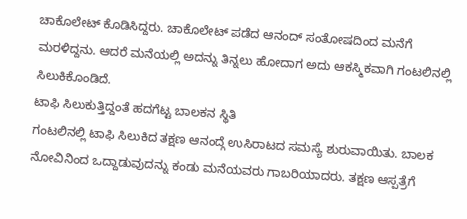ಚಾಕೊಲೇಟ್ ಕೊಡಿಸಿದ್ದರು. ಚಾಕೊಲೇಟ್ ಪಡೆದ ಆನಂದ್ ಸಂತೋಷದಿಂದ ಮನೆಗೆ ಮರಳಿದ್ದನು. ಆದರೆ ಮನೆಯಲ್ಲಿ ಅದನ್ನು ತಿನ್ನಲು ಹೋದಾಗ ಅದು ಆಕಸ್ಮಿಕವಾಗಿ ಗಂಟಲಿನಲ್ಲಿ ಸಿಲುಕಿಕೊಂಡಿದೆ.
ಟಾಫಿ ಸಿಲುಕುತ್ತಿದ್ದಂತೆ ಹದಗೆಟ್ಟ ಬಾಲಕನ ಸ್ಥಿತಿ
ಗಂಟಲಿನಲ್ಲಿ ಟಾಫಿ ಸಿಲುಕಿದ ತಕ್ಷಣ ಆನಂದ್ಗೆ ಉಸಿರಾಟದ ಸಮಸ್ಯೆ ಶುರುವಾಯಿತು. ಬಾಲಕ ನೋವಿನಿಂದ ಒದ್ದಾಡುವುದನ್ನು ಕಂಡು ಮನೆಯವರು ಗಾಬರಿಯಾದರು. ತಕ್ಷಣ ಆಸ್ಪತ್ರೆಗೆ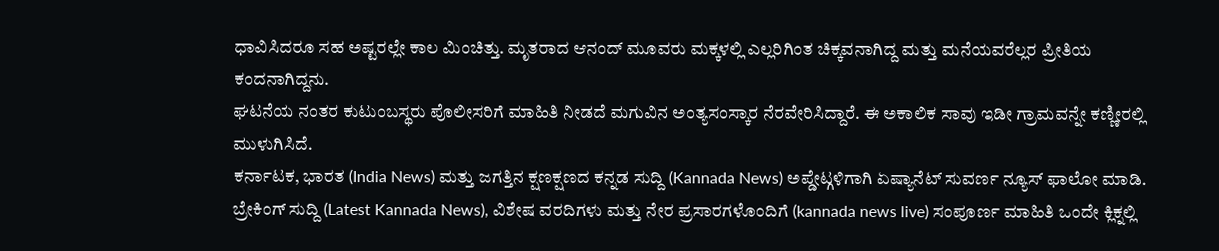ಧಾವಿಸಿದರೂ ಸಹ ಅಷ್ಟರಲ್ಲೇ ಕಾಲ ಮಿಂಚಿತ್ತು. ಮೃತರಾದ ಆನಂದ್ ಮೂವರು ಮಕ್ಕಳಲ್ಲಿ ಎಲ್ಲರಿಗಿಂತ ಚಿಕ್ಕವನಾಗಿದ್ದ ಮತ್ತು ಮನೆಯವರೆಲ್ಲರ ಪ್ರೀತಿಯ ಕಂದನಾಗಿದ್ದನು.
ಘಟನೆಯ ನಂತರ ಕುಟುಂಬಸ್ಥರು ಪೊಲೀಸರಿಗೆ ಮಾಹಿತಿ ನೀಡದೆ ಮಗುವಿನ ಅಂತ್ಯಸಂಸ್ಕಾರ ನೆರವೇರಿಸಿದ್ದಾರೆ. ಈ ಅಕಾಲಿಕ ಸಾವು ಇಡೀ ಗ್ರಾಮವನ್ನೇ ಕಣ್ಣೀರಲ್ಲಿ ಮುಳುಗಿಸಿದೆ.
ಕರ್ನಾಟಕ, ಭಾರತ (India News) ಮತ್ತು ಜಗತ್ತಿನ ಕ್ಷಣಕ್ಷಣದ ಕನ್ನಡ ಸುದ್ದಿ (Kannada News) ಅಪ್ಡೇಟ್ಗಳಿಗಾಗಿ ಏಷ್ಯಾನೆಟ್ ಸುವರ್ಣ ನ್ಯೂಸ್ ಫಾಲೋ ಮಾಡಿ. ಬ್ರೇಕಿಂಗ್ ಸುದ್ದಿ (Latest Kannada News), ವಿಶೇಷ ವರದಿಗಳು ಮತ್ತು ನೇರ ಪ್ರಸಾರಗಳೊಂದಿಗೆ (kannada news live) ಸಂಪೂರ್ಣ ಮಾಹಿತಿ ಒಂದೇ ಕ್ಲಿಕ್ನಲ್ಲಿ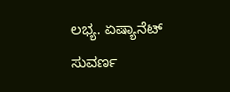ಲಭ್ಯ. ಏಷ್ಯಾನೆಟ್ ಸುವರ್ಣ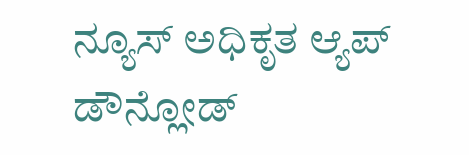ನ್ಯೂಸ್ ಅಧಿಕೃತ ಆ್ಯಪ್ ಡೌನ್ಲೋಡ್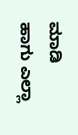ಮಾಡಿ ಹಾಗು ಎಲ್ಲಾ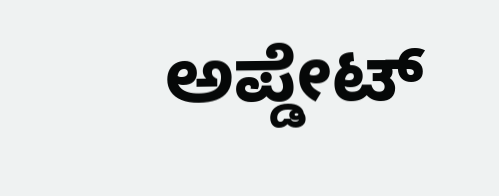ಅಪ್ಡೇಟ್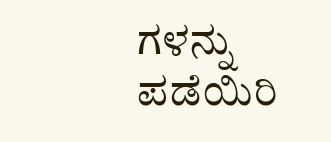ಗಳನ್ನು ಪಡೆಯಿರಿ